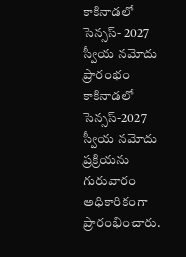కాకినాడలో సెన్సస్- 2027 స్వీయ నమోదు ప్రారంభం
కాకినాడలో సెన్సస్-2027 స్వీయ నమోదు ప్రక్రియను గురువారం అధికారికంగా ప్రారంభించారు.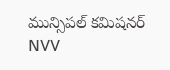మున్సిపల్ కమిషనర్ NVV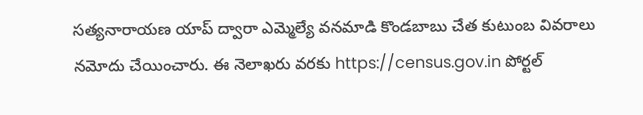సత్యనారాయణ యాప్ ద్వారా ఎమ్మెల్యే వనమాడి కొండబాబు చేత కుటుంబ వివరాలు నమోదు చేయించారు. ఈ నెలాఖరు వరకు https://census.gov.in పోర్టల్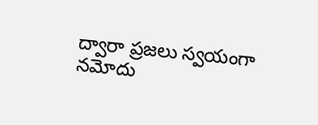ద్వారా ప్రజలు స్వయంగా నమోదు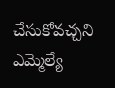చేసుకోవచ్చని ఎమ్మెల్యే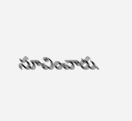సూచించారు.